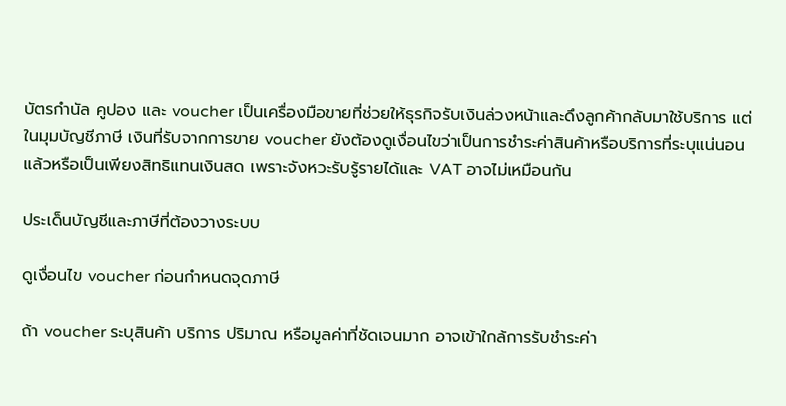บัตรกำนัล คูปอง และ voucher เป็นเครื่องมือขายที่ช่วยให้ธุรกิจรับเงินล่วงหน้าและดึงลูกค้ากลับมาใช้บริการ แต่ในมุมบัญชีภาษี เงินที่รับจากการขาย voucher ยังต้องดูเงื่อนไขว่าเป็นการชำระค่าสินค้าหรือบริการที่ระบุแน่นอนแล้วหรือเป็นเพียงสิทธิแทนเงินสด เพราะจังหวะรับรู้รายได้และ VAT อาจไม่เหมือนกัน

ประเด็นบัญชีและภาษีที่ต้องวางระบบ

ดูเงื่อนไข voucher ก่อนกำหนดจุดภาษี

ถ้า voucher ระบุสินค้า บริการ ปริมาณ หรือมูลค่าที่ชัดเจนมาก อาจเข้าใกล้การรับชำระค่า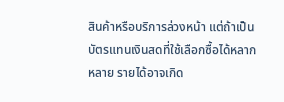สินค้าหรือบริการล่วงหน้า แต่ถ้าเป็นบัตรแทนเงินสดที่ใช้เลือกซื้อได้หลากหลาย รายได้อาจเกิด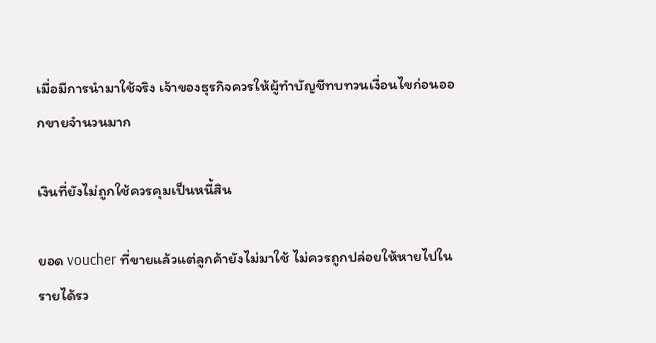เมื่อมีการนำมาใช้จริง เจ้าของธุรกิจควรให้ผู้ทำบัญชีทบทวนเงื่อนไขก่อนออกขายจำนวนมาก

เงินที่ยังไม่ถูกใช้ควรคุมเป็นหนี้สิน

ยอด voucher ที่ขายแล้วแต่ลูกค้ายังไม่มาใช้ ไม่ควรถูกปล่อยให้หายไปในรายได้รว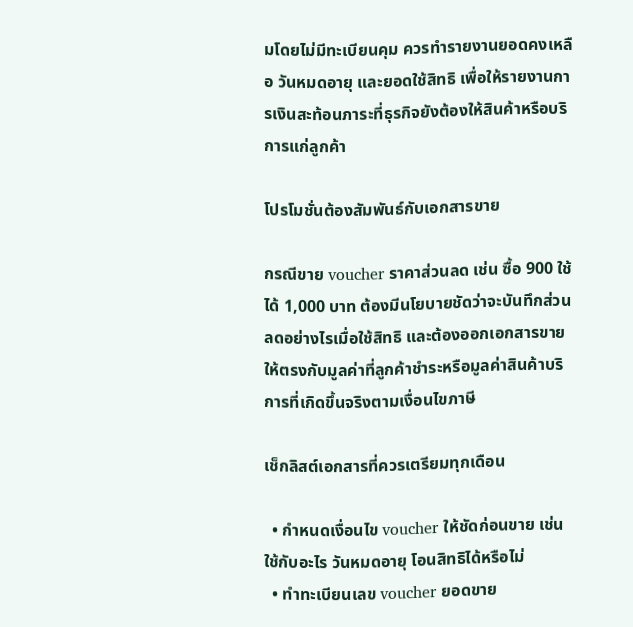มโดยไม่มีทะเบียนคุม ควรทำรายงานยอดคงเหลือ วันหมดอายุ และยอดใช้สิทธิ เพื่อให้รายงานการเงินสะท้อนภาระที่ธุรกิจยังต้องให้สินค้าหรือบริการแก่ลูกค้า

โปรโมชั่นต้องสัมพันธ์กับเอกสารขาย

กรณีขาย voucher ราคาส่วนลด เช่น ซื้อ 900 ใช้ได้ 1,000 บาท ต้องมีนโยบายชัดว่าจะบันทึกส่วนลดอย่างไรเมื่อใช้สิทธิ และต้องออกเอกสารขายให้ตรงกับมูลค่าที่ลูกค้าชำระหรือมูลค่าสินค้าบริการที่เกิดขึ้นจริงตามเงื่อนไขภาษี

เช็กลิสต์เอกสารที่ควรเตรียมทุกเดือน

  • กำหนดเงื่อนไข voucher ให้ชัดก่อนขาย เช่น ใช้กับอะไร วันหมดอายุ โอนสิทธิได้หรือไม่
  • ทำทะเบียนเลข voucher ยอดขาย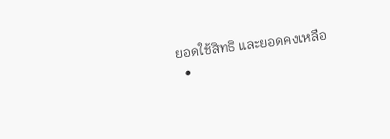ยอดใช้สิทธิ และยอดคงเหลือ
  •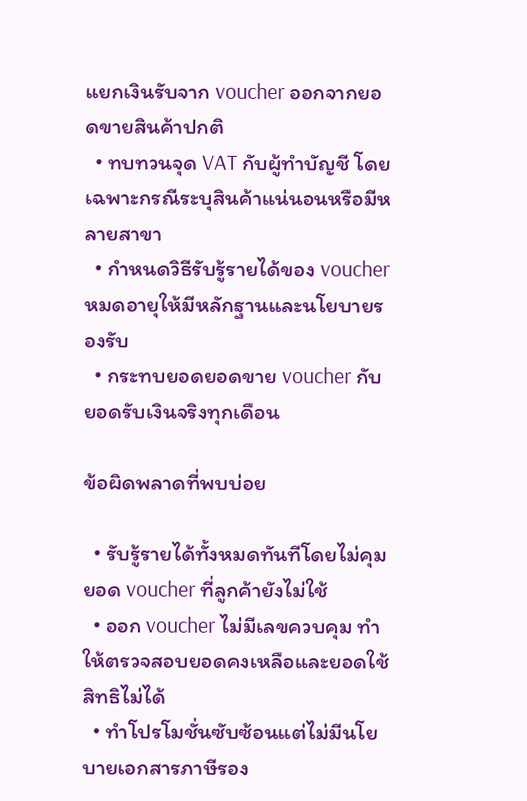แยกเงินรับจาก voucher ออกจากยอดขายสินค้าปกติ
  • ทบทวนจุด VAT กับผู้ทำบัญชี โดยเฉพาะกรณีระบุสินค้าแน่นอนหรือมีหลายสาขา
  • กำหนดวิธีรับรู้รายได้ของ voucher หมดอายุให้มีหลักฐานและนโยบายรองรับ
  • กระทบยอดยอดขาย voucher กับยอดรับเงินจริงทุกเดือน

ข้อผิดพลาดที่พบบ่อย

  • รับรู้รายได้ทั้งหมดทันทีโดยไม่คุมยอด voucher ที่ลูกค้ายังไม่ใช้
  • ออก voucher ไม่มีเลขควบคุม ทำให้ตรวจสอบยอดคงเหลือและยอดใช้สิทธิไม่ได้
  • ทำโปรโมชั่นซับซ้อนแต่ไม่มีนโยบายเอกสารภาษีรอง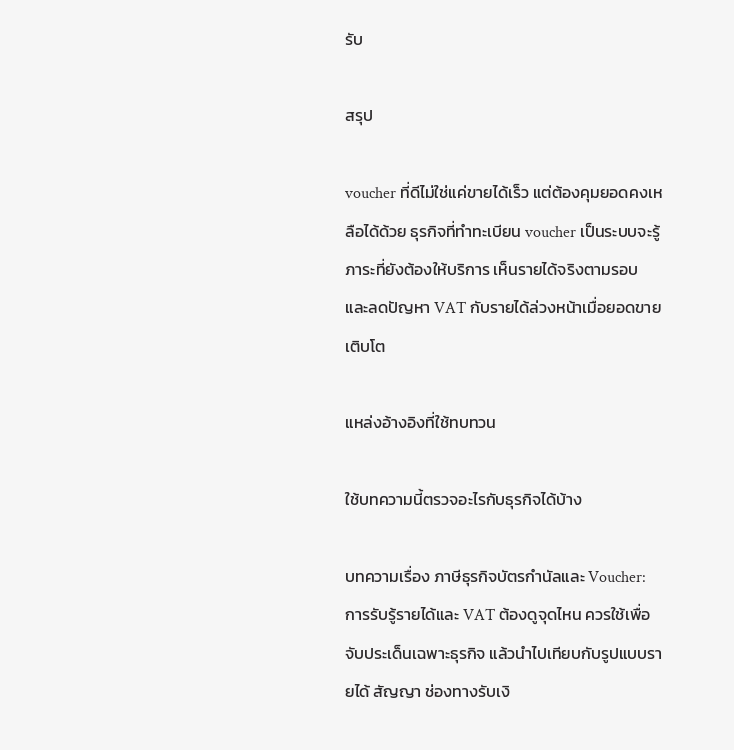รับ

สรุป

voucher ที่ดีไม่ใช่แค่ขายได้เร็ว แต่ต้องคุมยอดคงเหลือได้ด้วย ธุรกิจที่ทำทะเบียน voucher เป็นระบบจะรู้ภาระที่ยังต้องให้บริการ เห็นรายได้จริงตามรอบ และลดปัญหา VAT กับรายได้ล่วงหน้าเมื่อยอดขายเติบโต

แหล่งอ้างอิงที่ใช้ทบทวน

ใช้บทความนี้ตรวจอะไรกับธุรกิจได้บ้าง

บทความเรื่อง ภาษีธุรกิจบัตรกำนัลและ Voucher: การรับรู้รายได้และ VAT ต้องดูจุดไหน ควรใช้เพื่อจับประเด็นเฉพาะธุรกิจ แล้วนำไปเทียบกับรูปแบบรายได้ สัญญา ช่องทางรับเงิ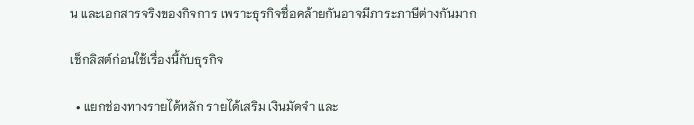น และเอกสารจริงของกิจการ เพราะธุรกิจชื่อคล้ายกันอาจมีภาระภาษีต่างกันมาก

เช็กลิสต์ก่อนใช้เรื่องนี้กับธุรกิจ

  • แยกช่องทางรายได้หลัก รายได้เสริม เงินมัดจำ และ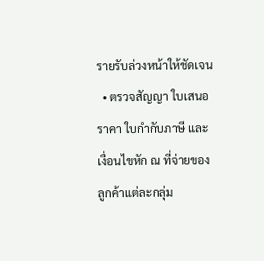รายรับล่วงหน้าให้ชัดเจน
  • ตรวจสัญญา ใบเสนอราคา ใบกำกับภาษี และเงื่อนไขหัก ณ ที่จ่ายของลูกค้าแต่ละกลุ่ม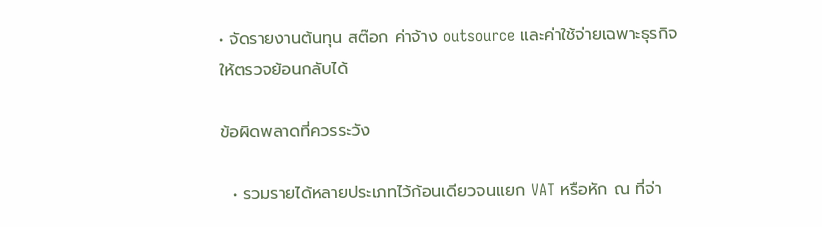• จัดรายงานต้นทุน สต๊อก ค่าจ้าง outsource และค่าใช้จ่ายเฉพาะธุรกิจให้ตรวจย้อนกลับได้

ข้อผิดพลาดที่ควรระวัง

  • รวมรายได้หลายประเภทไว้ก้อนเดียวจนแยก VAT หรือหัก ณ ที่จ่า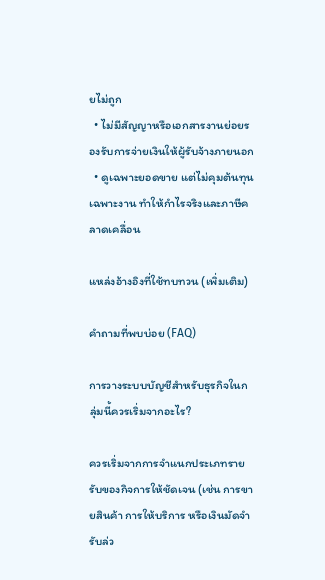ยไม่ถูก
  • ไม่มีสัญญาหรือเอกสารงานย่อยรองรับการจ่ายเงินให้ผู้รับจ้างภายนอก
  • ดูเฉพาะยอดขาย แต่ไม่คุมต้นทุนเฉพาะงาน ทำให้กำไรจริงและภาษีคลาดเคลื่อน

แหล่งอ้างอิงที่ใช้ทบทวน (เพิ่มเติม)

คำถามที่พบบ่อย (FAQ)

การวางระบบบัญชีสำหรับธุรกิจในกลุ่มนี้ควรเริ่มจากอะไร?

ควรเริ่มจากการจำแนกประเภทรายรับของกิจการให้ชัดเจน (เช่น การขายสินค้า การให้บริการ หรือเงินมัดจำรับล่ว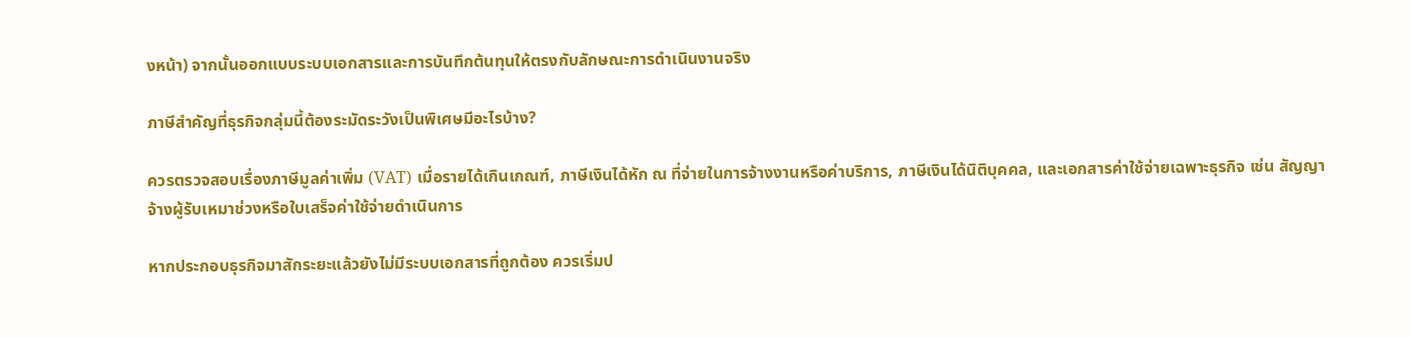งหน้า) จากนั้นออกแบบระบบเอกสารและการบันทึกต้นทุนให้ตรงกับลักษณะการดำเนินงานจริง

ภาษีสำคัญที่ธุรกิจกลุ่มนี้ต้องระมัดระวังเป็นพิเศษมีอะไรบ้าง?

ควรตรวจสอบเรื่องภาษีมูลค่าเพิ่ม (VAT) เมื่อรายได้เกินเกณฑ์, ภาษีเงินได้หัก ณ ที่จ่ายในการจ้างงานหรือค่าบริการ, ภาษีเงินได้นิติบุคคล, และเอกสารค่าใช้จ่ายเฉพาะธุรกิจ เช่น สัญญาจ้างผู้รับเหมาช่วงหรือใบเสร็จค่าใช้จ่ายดำเนินการ

หากประกอบธุรกิจมาสักระยะแล้วยังไม่มีระบบเอกสารที่ถูกต้อง ควรเริ่มป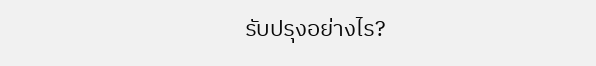รับปรุงอย่างไร?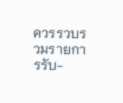ควรรวบรวมรายการรับ-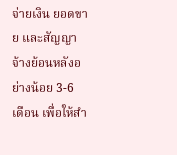จ่ายเงิน ยอดขาย และสัญญาจ้างย้อนหลังอย่างน้อย 3-6 เดือน เพื่อให้สำ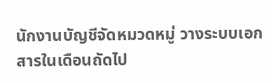นักงานบัญชีจัดหมวดหมู่ วางระบบเอกสารในเดือนถัดไป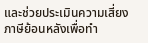และช่วยประเมินความเสี่ยงภาษีย้อนหลังเพื่อทำ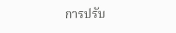การปรับ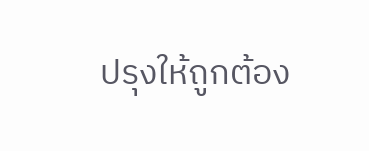ปรุงให้ถูกต้อง